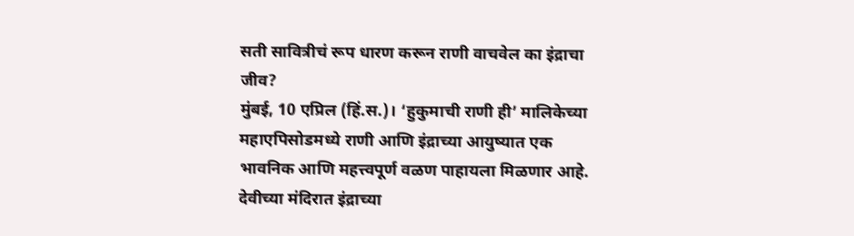सती सावित्रीचं रूप धारण करून राणी वाचवेल का इंद्राचा जीव?
मुंबई, 10 एप्रिल (हिं.स.)। ‘हुकुमाची राणी ही’ मालिकेच्या महाएपिसोडमध्ये राणी आणि इंद्राच्या आयुष्यात एक भावनिक आणि महत्त्वपूर्ण वळण पाहायला मिळणार आहे. देवीच्या मंदिरात इंद्राच्या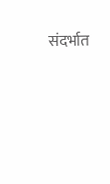संदर्भात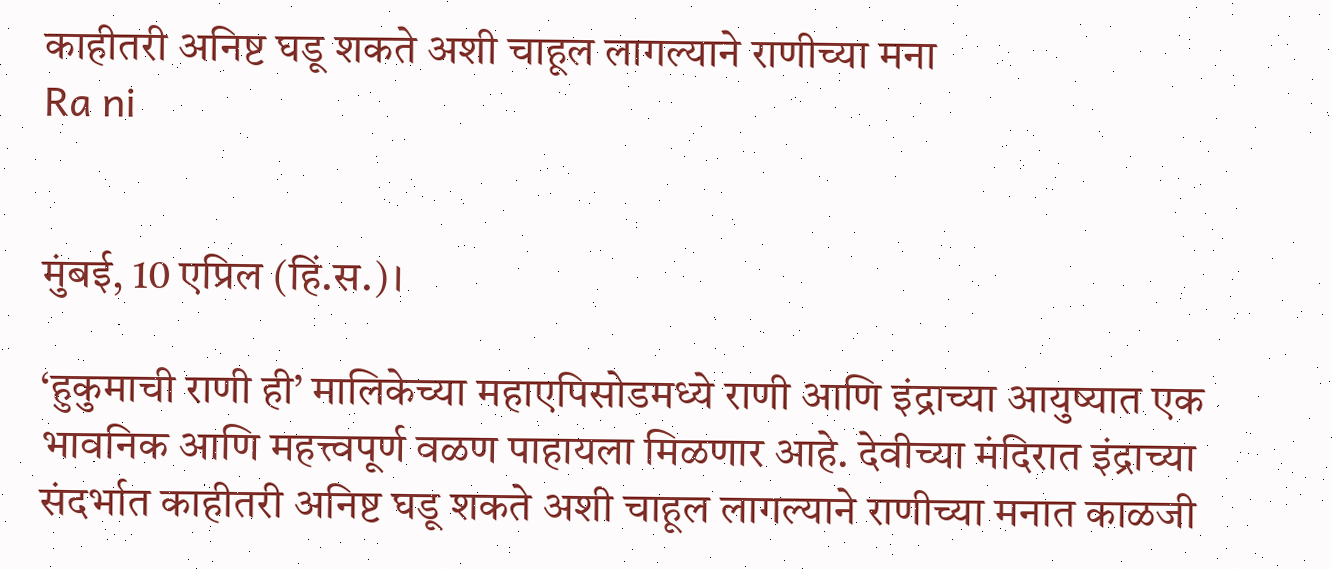काहीतरी अनिष्ट घडू शकते अशी चाहूल लागल्याने राणीच्या मना
Ra ni


मुंबई, 10 एप्रिल (हिं.स.)।

‘हुकुमाची राणी ही’ मालिकेच्या महाएपिसोडमध्ये राणी आणि इंद्राच्या आयुष्यात एक भावनिक आणि महत्त्वपूर्ण वळण पाहायला मिळणार आहे. देवीच्या मंदिरात इंद्राच्या संदर्भात काहीतरी अनिष्ट घडू शकते अशी चाहूल लागल्याने राणीच्या मनात काळजी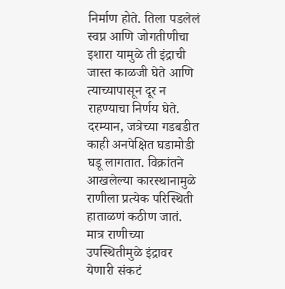निर्माण होते. तिला पडलेलं स्वप्न आणि जोगतीणीचा इशारा यामुळे ती इंद्राची जास्त काळजी घेते आणि त्याच्यापासून दूर न राहण्याचा निर्णय घेते. दरम्यान, जत्रेच्या गडबडीत काही अनपेक्षित घडामोडी घडू लागतात. विक्रांतने आखलेल्या कारस्थानामुळे राणीला प्रत्येक परिस्थिती हाताळणं कठीण जातं. मात्र राणीच्या उपस्थितीमुळे इंद्रावर येणारी संकटं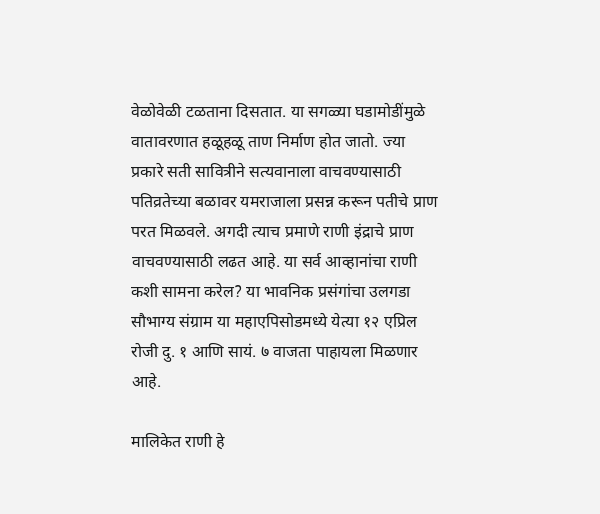वेळोवेळी टळताना दिसतात. या सगळ्या घडामोडींमुळे वातावरणात हळूहळू ताण निर्माण होत जातो. ज्या प्रकारे सती सावित्रीने सत्यवानाला वाचवण्यासाठी पतिव्रतेच्या बळावर यमराजाला प्रसन्न करून पतीचे प्राण परत मिळवले. अगदी त्याच प्रमाणे राणी इंद्राचे प्राण वाचवण्यासाठी लढत आहे. या सर्व आव्हानांचा राणी कशी सामना करेल? या भावनिक प्रसंगांचा उलगडा सौभाग्य संग्राम या महाएपिसोडमध्ये येत्या १२ एप्रिल रोजी दु. १ आणि सायं. ७ वाजता पाहायला मिळणार आहे.

मालिकेत राणी हे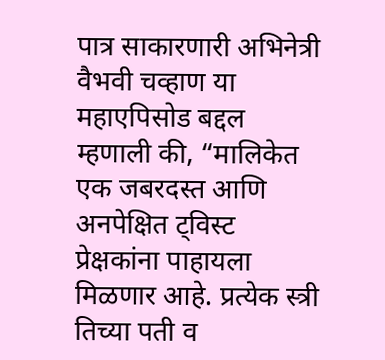पात्र साकारणारी अभिनेत्री वैभवी चव्हाण या महाएपिसोड बद्दल म्हणाली की, “मालिकेत एक जबरदस्त आणि अनपेक्षित ट्विस्ट प्रेक्षकांना पाहायला मिळणार आहे. प्रत्येक स्त्री तिच्या पती व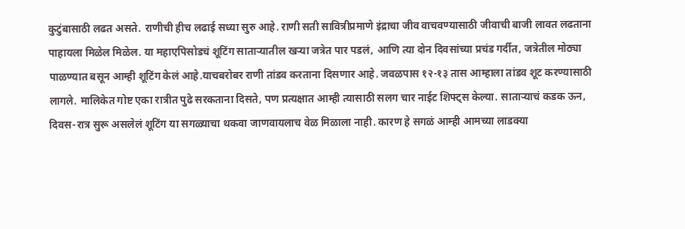कुटुंबासाठी लढत असते. राणीची हीच लढाई सध्या सुरु आहे. राणी सती सावित्रीप्रमाणे इंद्राचा जीव वाचवण्यासाठी जीवाची बाजी लावत लढताना पाहायला मिळेल मिळेल. या महाएपिसोडचं शूटिंग साताऱ्यातील खऱ्या जत्रेत पार पडलं, आणि त्या दोन दिवसांच्या प्रचंड गर्दीत, जत्रेतील मोठ्या पाळण्यात बसून आम्ही शूटिंग केलं आहे.याचबरोबर राणी तांडव करताना दिसणार आहे. जवळपास १२-१३ तास आम्हाला तांडव शूट करण्यासाठी लागले. मालिकेत गोष्ट एका रात्रीत पुढे सरकताना दिसते, पण प्रत्यक्षात आम्ही त्यासाठी सलग चार नाईट शिफ्ट्स केल्या. साताऱ्याचं कडक ऊन, दिवस-रात्र सुरू असलेलं शूटिंग या सगळ्याचा थकवा जाणवायलाच वेळ मिळाला नाही. कारण हे सगळं आम्ही आमच्या लाडक्या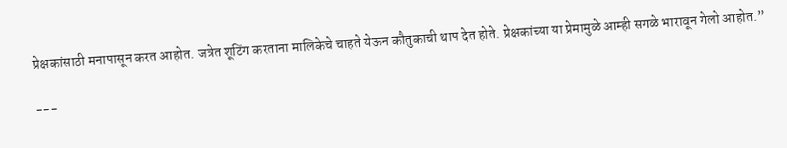प्रेक्षकांसाठी मनापासून करत आहोत. जत्रेत शूटिंग करताना मालिकेचे चाहते येऊन कौतुकाची थाप देत होते. प्रेक्षकांच्या या प्रेमामुळे आम्ही सगळे भारावून गेलो आहोत.”

---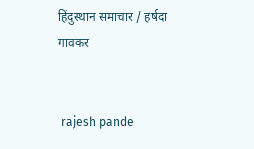हिंदुस्थान समाचार / हर्षदा गावकर


 rajesh pande